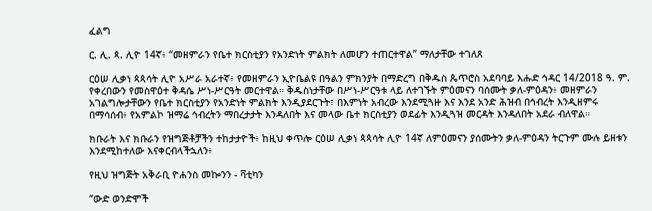ፈልግ

ር. ሊ. ጳ. ሊዮ 14ኛ፥ “መዘምራን የቤተ ክርስቲያን የአንድነት ምልክት ለመሆን ተጠርተዋል” ማለታቸው ተገለጸ

ርዕሠ ሊቃነ ጳጳሳት ሊዮ አሥራ አራተኛ፥ የመዘምራን ኢዮቤልዩ በዓልን ምክንያት በማድረግ በቅዱስ ጴጥሮስ አደባባይ እሑድ ኅዳር 14/2018 ዓ. ም. የቀረበውን የመስዋዕተ ቅዳሴ ሥነ-ሥርዓት መርተዋል። ቅዱስነታቸው በሥነ-ሥርዓቱ ላይ ለተገኙት ምዕመናን ባሰሙት ቃለ-ምዕዳን፥ መዘምራን አገልግሎታቸውን የቤተ ክርስቲያን የአንድነት ምልክት እንዲያደርጉት፣ በእምነት አብረው እንደሚጓዙ እና እንደ አንድ ሕዝብ በኅብረት እንዲዘምሩ በማሳሰብ፥ የአምልኮ ዝማሬ ኅብረትን ማበረታታት እንዳለበት እና መላው ቤተ ክርስቲያን ወደፊት እንዲጓዝ መርዳት እንዳለበት አደራ ብለዋል።

ክቡራት እና ክቡራን የዝግጅቶቻችን ተከታታዮች፥ ከዚህ ቀጥሎ ርዕሠ ሊቃነ ጳጳሳት ሊዮ 14ኛ ለምዕመናን ያሰሙትን ቃለ-ምዕዳን ትርጉም ሙሉ ይዘቱን እንደሚከተለው እናቀርብላችኋለን፥

የዚህ ዝግጅት አቅራቢ ዮሐንስ መኰንን - ቫቲካን

“ውድ ወንድሞች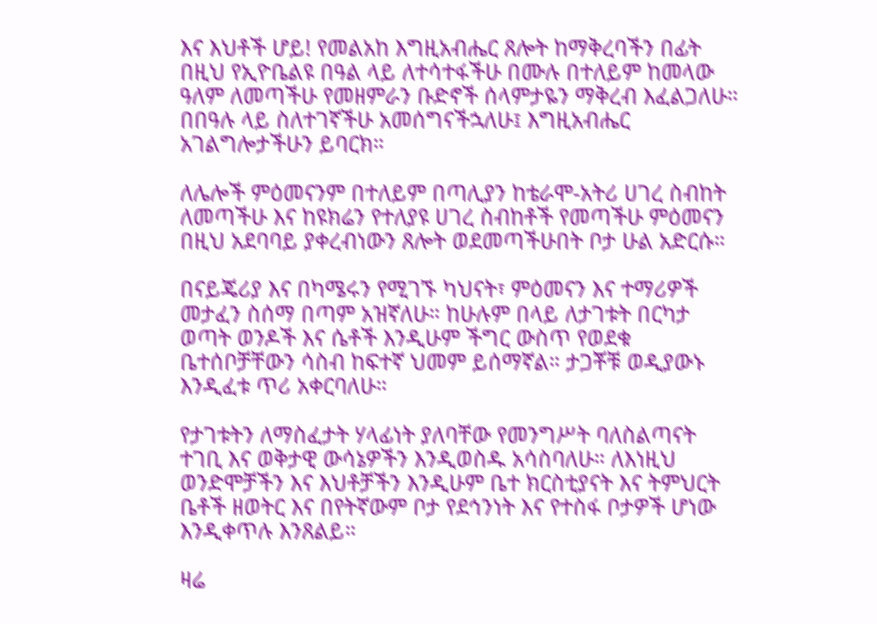እና እህቶች ሆይ! የመልአከ እግዚአብሔር ጸሎት ከማቅረባችን በፊት በዚህ የኢዮቤልዩ በዓል ላይ ለተሳተፋችሁ በሙሉ በተለይም ከመላው ዓለም ለመጣችሁ የመዘምራን ቡድኖች ሰላምታዬን ማቅረብ እፈልጋለሁ። በበዓሉ ላይ ስለተገኛችሁ አመሰግናችኋለሁ፤ እግዚአብሔር አገልግሎታችሁን ይባርክ።

ለሌሎች ምዕመናንም በተለይም በጣሊያን ከቴራሞ-አትሪ ሀገረ ስብከት ለመጣችሁ እና ከዩክሬን የተለያዩ ሀገረ ስብከቶች የመጣችሁ ምዕመናን በዚህ አደባባይ ያቀረብነውን ጸሎት ወደመጣችሁበት ቦታ ሁል አድርሱ።

በናይጄሪያ እና በካሜሩን የሚገኙ ካህናት፣ ምዕመናን እና ተማሪዎች መታፈን ስሰማ በጣም አዝኛለሁ። ከሁሉም በላይ ለታገቱት በርካታ ወጣት ወንዶች እና ሴቶች እንዲሁም ችግር ውስጥ የወደቁ ቤተሰቦቻቸውን ሳስብ ከፍተኛ ህመም ይሰማኛል። ታጋቾቹ ወዲያውኑ እንዲፈቱ ጥሪ አቀርባለሁ።

የታገቱትን ለማስፈታት ሃላፊነት ያለባቸው የመንግሥት ባለስልጣናት ተገቢ እና ወቅታዊ ውሳኔዎችን እንዲወስዱ አሳስባለሁ። ለእነዚህ ወንድሞቻችን እና እህቶቻችን እንዲሁም ቤተ ክርስቲያናት እና ትምህርት ቤቶች ዘወትር እና በየትኛውም ቦታ የደኅንነት እና የተስፋ ቦታዎች ሆነው እንዲቀጥሉ እንጸልይ።

ዛሬ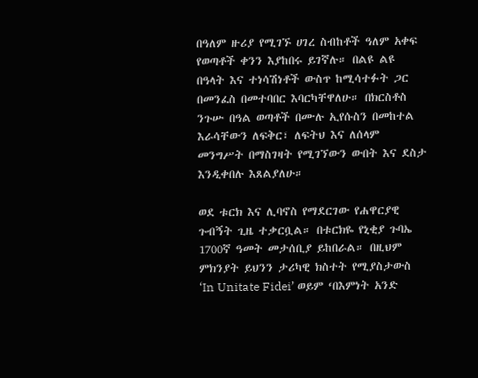በዓለም ዙሪያ የሚገኙ ሀገረ ስብከቶች ዓለም አቀፍ የወጣቶች ቀንን እያከበሩ ይገኛሉ። በልዩ ልዩ በዓላት እና ተነሳሽነቶች ውስጥ ከሚሳተፉት ጋር በመንፈስ በመተባበር እባርካቸዋለሁ። በክርስቶስ ንጉሡ በዓል ወጣቶች በሙሉ ኢየሱስን በመከተል እራሳቸውን ለፍቅር፣ ለፍትህ እና ለሰላም መንግሥት በማስገዛት የሚገኘውን ውበት እና ደስታ እንዲቀበሉ እጸልያለሁ።

ወደ ቱርክ እና ሊባኖስ የማደርገው የሐዋርያዊ ጉብኝት ጊዜ ተቃርቧል። በቱርክዬ የኒቂያ ጉባኤ 1700ኛ ዓመት መታሰቢያ ይከበራል። በዚህም ምክንያት ይህንን ታሪካዊ ክስተት የሚያስታውስ ‘In Unitate Fidei’ ወይም ‘በእምነት አንድ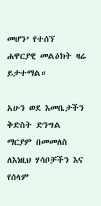መሆን’ የተሰኘ ሐዋርያዊ መልዕክት ዛሬ ይታተማል።

አሁን ወደ እመቤታችን ቅድስት ድንግል ማርያም በመመለስ ለእነዚህ ሃሳቦቻችን እና የሰላም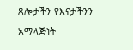ጸሎታችን የእናታችንን አማላጅነት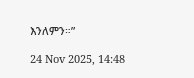እንለምን።”

24 Nov 2025, 14:48